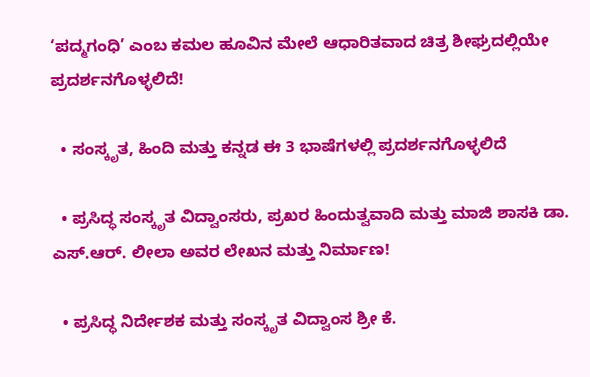‘ಪದ್ಮಗಂಧಿ’ ಎಂಬ ಕಮಲ ಹೂವಿನ ಮೇಲೆ ಆಧಾರಿತವಾದ ಚಿತ್ರ ಶೀಘ್ರದಲ್ಲಿಯೇ ಪ್ರದರ್ಶನಗೊಳ್ಳಲಿದೆ!

  • ಸಂಸ್ಕೃತ, ಹಿಂದಿ ಮತ್ತು ಕನ್ನಡ ಈ 3 ಭಾಷೆಗಳಲ್ಲಿ ಪ್ರದರ್ಶನಗೊಳ್ಳಲಿದೆ

  • ಪ್ರಸಿದ್ಧ ಸಂಸ್ಕೃತ ವಿದ್ವಾಂಸರು, ಪ್ರಖರ ಹಿಂದುತ್ವವಾದಿ ಮತ್ತು ಮಾಜಿ ಶಾಸಕಿ ಡಾ. ಎಸ್.ಆರ್. ಲೀಲಾ ಅವರ ಲೇಖನ ಮತ್ತು ನಿರ್ಮಾಣ!

  • ಪ್ರಸಿದ್ಧ ನಿರ್ದೇಶಕ ಮತ್ತು ಸಂಸ್ಕೃತ ವಿದ್ವಾಂಸ ಶ್ರೀ ಕೆ.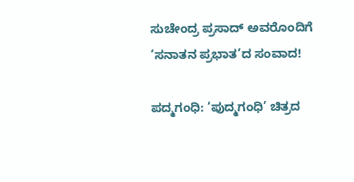ಸುಚೇಂದ್ರ ಪ್ರಸಾದ್ ಅವರೊಂದಿಗೆ ‘ಸನಾತನ ಪ್ರಭಾತ’ದ ಸಂವಾದ!

ಪದ್ಮಗಂಧಿ: ‘ಪುದ್ಮಗಂಧಿ’ ಚಿತ್ರದ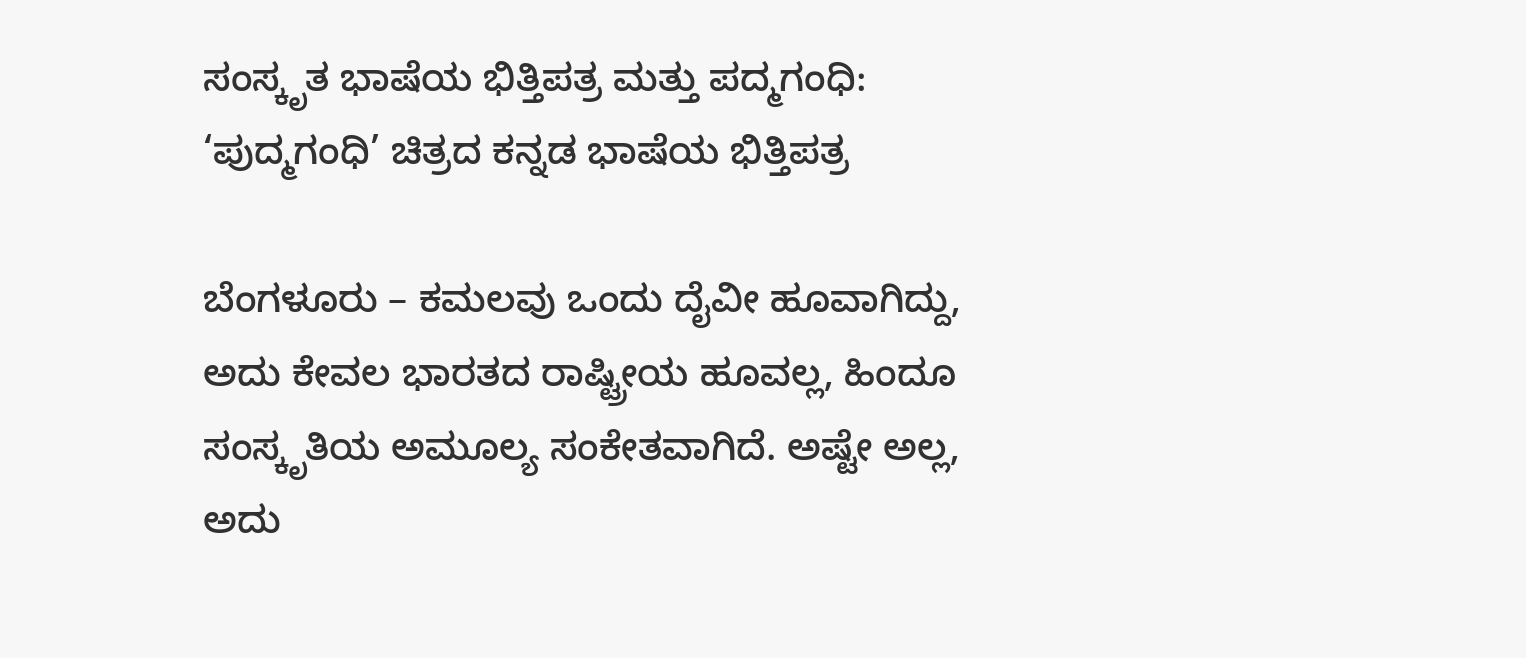ಸಂಸ್ಕೃತ ಭಾಷೆಯ ಭಿತ್ತಿಪತ್ರ ಮತ್ತು ಪದ್ಮಗಂಧಿ: ‘ಪುದ್ಮಗಂಧಿ’ ಚಿತ್ರದ ಕನ್ನಡ ಭಾಷೆಯ ಭಿತ್ತಿಪತ್ರ

ಬೆಂಗಳೂರು – ಕಮಲವು ಒಂದು ದೈವೀ ಹೂವಾಗಿದ್ದು, ಅದು ಕೇವಲ ಭಾರತದ ರಾಷ್ಟ್ರೀಯ ಹೂವಲ್ಲ, ಹಿಂದೂ ಸಂಸ್ಕೃತಿಯ ಅಮೂಲ್ಯ ಸಂಕೇತವಾಗಿದೆ. ಅಷ್ಟೇ ಅಲ್ಲ, ಅದು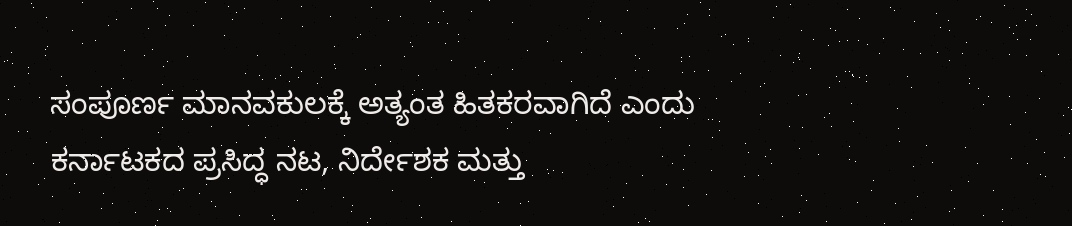ಸಂಪೂರ್ಣ ಮಾನವಕುಲಕ್ಕೆ ಅತ್ಯಂತ ಹಿತಕರವಾಗಿದೆ ಎಂದು ಕರ್ನಾಟಕದ ಪ್ರಸಿದ್ಧ ನಟ, ನಿರ್ದೇಶಕ ಮತ್ತು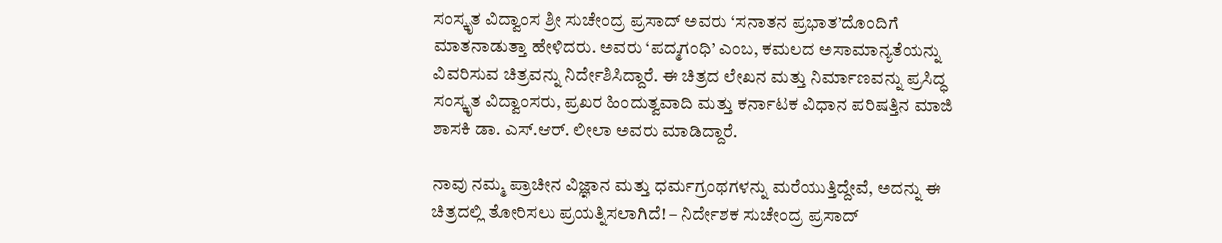ಸಂಸ್ಕೃತ ವಿದ್ವಾಂಸ ಶ್ರೀ ಸುಚೇಂದ್ರ ಪ್ರಸಾದ್ ಅವರು ‘ಸನಾತನ ಪ್ರಭಾತ’ದೊಂದಿಗೆ ಮಾತನಾಡುತ್ತಾ ಹೇಳಿದರು. ಅವರು ‘ಪದ್ಮಗಂಧಿ’ ಎಂಬ, ಕಮಲದ ಅಸಾಮಾನ್ಯತೆಯನ್ನು ವಿವರಿಸುವ ಚಿತ್ರವನ್ನು ನಿರ್ದೇಶಿಸಿದ್ದಾರೆ. ಈ ಚಿತ್ರದ ಲೇಖನ ಮತ್ತು ನಿರ್ಮಾಣವನ್ನು ಪ್ರಸಿದ್ಧ ಸಂಸ್ಕೃತ ವಿದ್ವಾಂಸರು, ಪ್ರಖರ ಹಿಂದುತ್ವವಾದಿ ಮತ್ತು ಕರ್ನಾಟಕ ವಿಧಾನ ಪರಿಷತ್ತಿನ ಮಾಜಿ ಶಾಸಕಿ ಡಾ. ಎಸ್.ಆರ್. ಲೀಲಾ ಅವರು ಮಾಡಿದ್ದಾರೆ.

ನಾವು ನಮ್ಮ ಪ್ರಾಚೀನ ವಿಜ್ಞಾನ ಮತ್ತು ಧರ್ಮಗ್ರಂಥಗಳನ್ನು ಮರೆಯುತ್ತಿದ್ದೇವೆ, ಅದನ್ನು ಈ ಚಿತ್ರದಲ್ಲಿ ತೋರಿಸಲು ಪ್ರಯತ್ನಿಸಲಾಗಿದೆ! – ನಿರ್ದೇಶಕ ಸುಚೇಂದ್ರ ಪ್ರಸಾದ್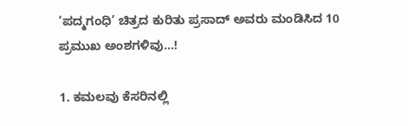‘ಪದ್ಮಗಂಧಿ’ ಚಿತ್ರದ ಕುರಿತು ಪ್ರಸಾದ್ ಅವರು ಮಂಡಿಸಿದ 10 ಪ್ರಮುಖ ಅಂಶಗಳಿವು…!

1. ಕಮಲವು ಕೆಸರಿನಲ್ಲಿ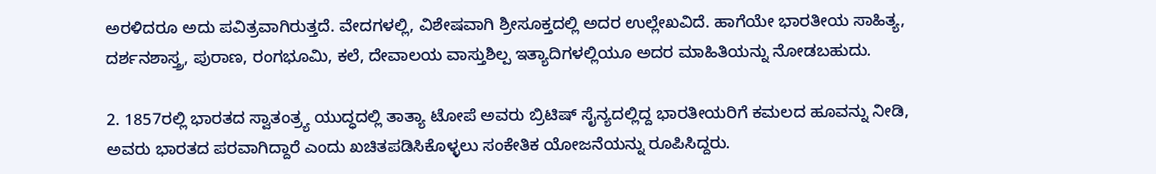ಅರಳಿದರೂ ಅದು ಪವಿತ್ರವಾಗಿರುತ್ತದೆ. ವೇದಗಳಲ್ಲಿ, ವಿಶೇಷವಾಗಿ ಶ್ರೀಸೂಕ್ತದಲ್ಲಿ ಅದರ ಉಲ್ಲೇಖವಿದೆ. ಹಾಗೆಯೇ ಭಾರತೀಯ ಸಾಹಿತ್ಯ, ದರ್ಶನಶಾಸ್ತ್ರ, ಪುರಾಣ, ರಂಗಭೂಮಿ, ಕಲೆ, ದೇವಾಲಯ ವಾಸ್ತುಶಿಲ್ಪ ಇತ್ಯಾದಿಗಳಲ್ಲಿಯೂ ಅದರ ಮಾಹಿತಿಯನ್ನು ನೋಡಬಹುದು.

2. 1857ರಲ್ಲಿ ಭಾರತದ ಸ್ವಾತಂತ್ರ್ಯ ಯುದ್ಧದಲ್ಲಿ ತಾತ್ಯಾ ಟೋಪೆ ಅವರು ಬ್ರಿಟಿಷ್ ಸೈನ್ಯದಲ್ಲಿದ್ದ ಭಾರತೀಯರಿಗೆ ಕಮಲದ ಹೂವನ್ನು ನೀಡಿ, ಅವರು ಭಾರತದ ಪರವಾಗಿದ್ದಾರೆ ಎಂದು ಖಚಿತಪಡಿಸಿಕೊಳ್ಳಲು ಸಂಕೇತಿಕ ಯೋಜನೆಯನ್ನು ರೂಪಿಸಿದ್ದರು.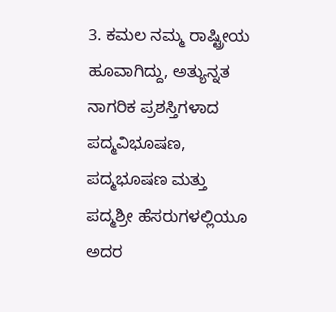3. ಕಮಲ ನಮ್ಮ ರಾಷ್ಟ್ರೀಯ ಹೂವಾಗಿದ್ದು, ಅತ್ಯುನ್ನತ ನಾಗರಿಕ ಪ್ರಶಸ್ತಿಗಳಾದ ಪದ್ಮವಿಭೂಷಣ, ಪದ್ಮಭೂಷಣ ಮತ್ತು ಪದ್ಮಶ್ರೀ ಹೆಸರುಗಳಲ್ಲಿಯೂ ಅದರ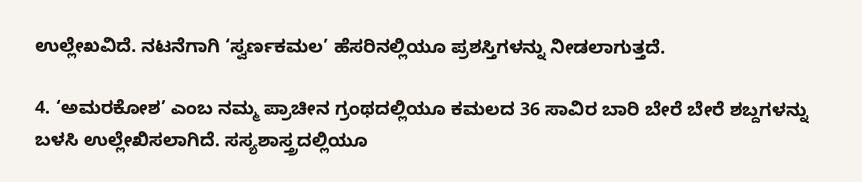ಉಲ್ಲೇಖವಿದೆ. ನಟನೆಗಾಗಿ ‘ಸ್ವರ್ಣಕಮಲ’ ಹೆಸರಿನಲ್ಲಿಯೂ ಪ್ರಶಸ್ತಿಗಳನ್ನು ನೀಡಲಾಗುತ್ತದೆ.

4. ‘ಅಮರಕೋಶ’ ಎಂಬ ನಮ್ಮ ಪ್ರಾಚೀನ ಗ್ರಂಥದಲ್ಲಿಯೂ ಕಮಲದ 36 ಸಾವಿರ ಬಾರಿ ಬೇರೆ ಬೇರೆ ಶಬ್ದಗಳನ್ನು ಬಳಸಿ ಉಲ್ಲೇಖಿಸಲಾಗಿದೆ. ಸಸ್ಯಶಾಸ್ತ್ರದಲ್ಲಿಯೂ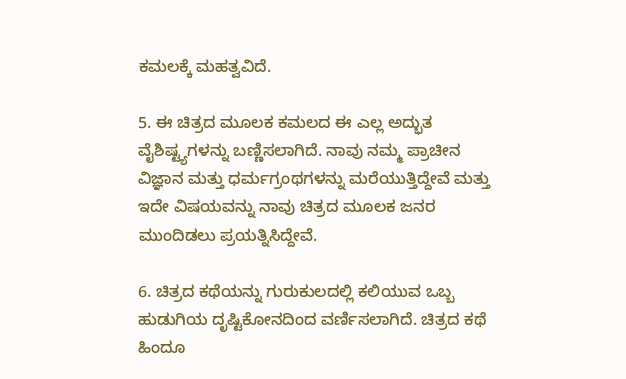ಕಮಲಕ್ಕೆ ಮಹತ್ವವಿದೆ.

5. ಈ ಚಿತ್ರದ ಮೂಲಕ ಕಮಲದ ಈ ಎಲ್ಲ ಅದ್ಭುತ ವೈಶಿಷ್ಟ್ಯಗಳನ್ನು ಬಣ್ಣಿಸಲಾಗಿದೆ. ನಾವು ನಮ್ಮ ಪ್ರಾಚೀನ ವಿಜ್ಞಾನ ಮತ್ತು ಧರ್ಮಗ್ರಂಥಗಳನ್ನು ಮರೆಯುತ್ತಿದ್ದೇವೆ ಮತ್ತು ಇದೇ ವಿಷಯವನ್ನು ನಾವು ಚಿತ್ರದ ಮೂಲಕ ಜನರ ಮುಂದಿಡಲು ಪ್ರಯತ್ನಿಸಿದ್ದೇವೆ.

6. ಚಿತ್ರದ ಕಥೆಯನ್ನು ಗುರುಕುಲದಲ್ಲಿ ಕಲಿಯುವ ಒಬ್ಬ ಹುಡುಗಿಯ ದೃಷ್ಟಿಕೋನದಿಂದ ವರ್ಣಿಸಲಾಗಿದೆ. ಚಿತ್ರದ ಕಥೆ ಹಿಂದೂ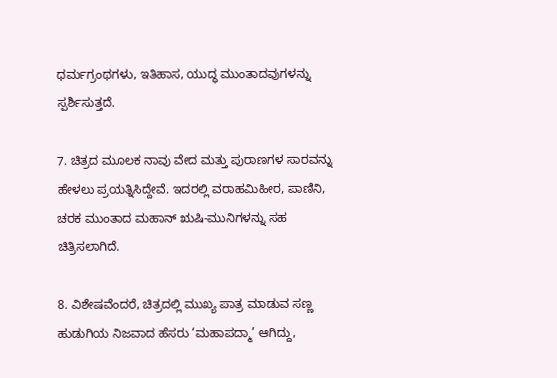ಧರ್ಮಗ್ರಂಥಗಳು, ಇತಿಹಾಸ, ಯುದ್ಧ ಮುಂತಾದವುಗಳನ್ನು ಸ್ಪರ್ಶಿಸುತ್ತದೆ.

7. ಚಿತ್ರದ ಮೂಲಕ ನಾವು ವೇದ ಮತ್ತು ಪುರಾಣಗಳ ಸಾರವನ್ನು ಹೇಳಲು ಪ್ರಯತ್ನಿಸಿದ್ದೇವೆ. ಇದರಲ್ಲಿ ವರಾಹಮಿಹೀರ, ಪಾಣಿನಿ, ಚರಕ ಮುಂತಾದ ಮಹಾನ್ ಋಷಿ-ಮುನಿಗಳನ್ನು ಸಹ ಚಿತ್ರಿಸಲಾಗಿದೆ.

8. ವಿಶೇಷವೆಂದರೆ, ಚಿತ್ರದಲ್ಲಿ ಮುಖ್ಯ ಪಾತ್ರ ಮಾಡುವ ಸಣ್ಣ ಹುಡುಗಿಯ ನಿಜವಾದ ಹೆಸರು ‘ಮಹಾಪದ್ಮಾ’ ಆಗಿದ್ದು,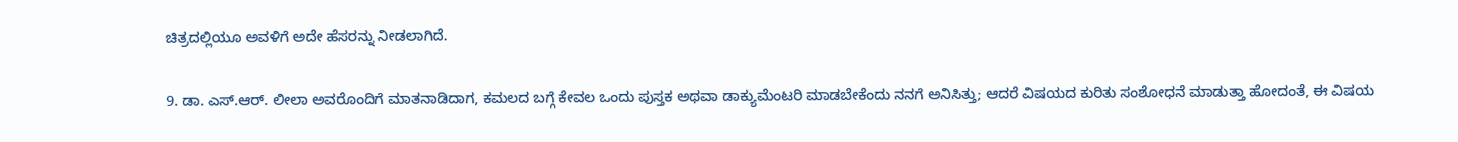ಚಿತ್ರದಲ್ಲಿಯೂ ಅವಳಿಗೆ ಅದೇ ಹೆಸರನ್ನು ನೀಡಲಾಗಿದೆ.

9. ಡಾ. ಎಸ್.ಆರ್. ಲೀಲಾ ಅವರೊಂದಿಗೆ ಮಾತನಾಡಿದಾಗ, ಕಮಲದ ಬಗ್ಗೆ ಕೇವಲ ಒಂದು ಪುಸ್ತಕ ಅಥವಾ ಡಾಕ್ಯುಮೆಂಟರಿ ಮಾಡಬೇಕೆಂದು ನನಗೆ ಅನಿಸಿತ್ತು; ಆದರೆ ವಿಷಯದ ಕುರಿತು ಸಂಶೋಧನೆ ಮಾಡುತ್ತಾ ಹೋದಂತೆ, ಈ ವಿಷಯ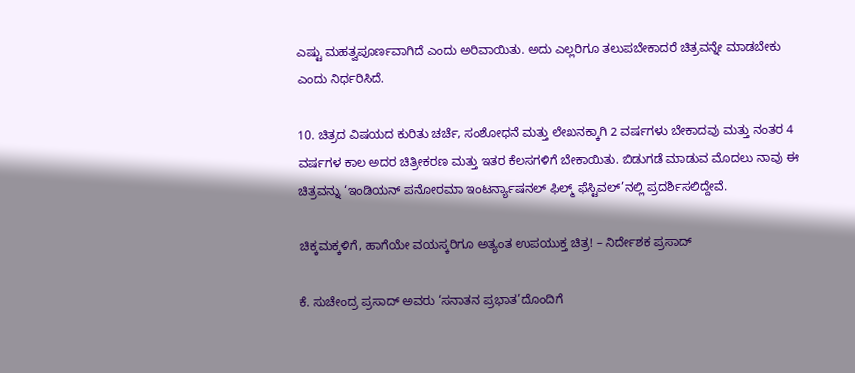ಎಷ್ಟು ಮಹತ್ವಪೂರ್ಣವಾಗಿದೆ ಎಂದು ಅರಿವಾಯಿತು. ಅದು ಎಲ್ಲರಿಗೂ ತಲುಪಬೇಕಾದರೆ ಚಿತ್ರವನ್ನೇ ಮಾಡಬೇಕು ಎಂದು ನಿರ್ಧರಿಸಿದೆ.

10. ಚಿತ್ರದ ವಿಷಯದ ಕುರಿತು ಚರ್ಚೆ, ಸಂಶೋಧನೆ ಮತ್ತು ಲೇಖನಕ್ಕಾಗಿ 2 ವರ್ಷಗಳು ಬೇಕಾದವು ಮತ್ತು ನಂತರ 4 ವರ್ಷಗಳ ಕಾಲ ಅದರ ಚಿತ್ರೀಕರಣ ಮತ್ತು ಇತರ ಕೆಲಸಗಳಿಗೆ ಬೇಕಾಯಿತು. ಬಿಡುಗಡೆ ಮಾಡುವ ಮೊದಲು ನಾವು ಈ ಚಿತ್ರವನ್ನು ‘ಇಂಡಿಯನ್ ಪನೋರಮಾ ಇಂಟರ್ನ್ಯಾಷನಲ್ ಫಿಲ್ಮ್ ಫೆಸ್ಟಿವಲ್’ನಲ್ಲಿ ಪ್ರದರ್ಶಿಸಲಿದ್ದೇವೆ.

ಚಿಕ್ಕಮಕ್ಕಳಿಗೆ, ಹಾಗೆಯೇ ವಯಸ್ಕರಿಗೂ ಅತ್ಯಂತ ಉಪಯುಕ್ತ ಚಿತ್ರ! – ನಿರ್ದೇಶಕ ಪ್ರಸಾದ್

ಕೆ. ಸುಚೇಂದ್ರ ಪ್ರಸಾದ್ ಅವರು ‘ಸನಾತನ ಪ್ರಭಾತ’ದೊಂದಿಗೆ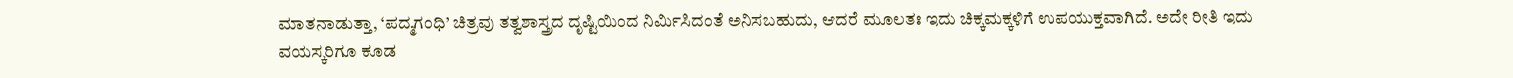ಮಾತನಾಡುತ್ತಾ, ‘ಪದ್ಮಗಂಧಿ’ ಚಿತ್ರವು ತತ್ವಶಾಸ್ತ್ರದ ದೃಷ್ಟಿಯಿಂದ ನಿರ್ಮಿಸಿದಂತೆ ಅನಿಸಬಹುದು, ಆದರೆ ಮೂಲತಃ ಇದು ಚಿಕ್ಕಮಕ್ಕಳಿಗೆ ಉಪಯುಕ್ತವಾಗಿದೆ. ಅದೇ ರೀತಿ ಇದು ವಯಸ್ಕರಿಗೂ ಕೂಡ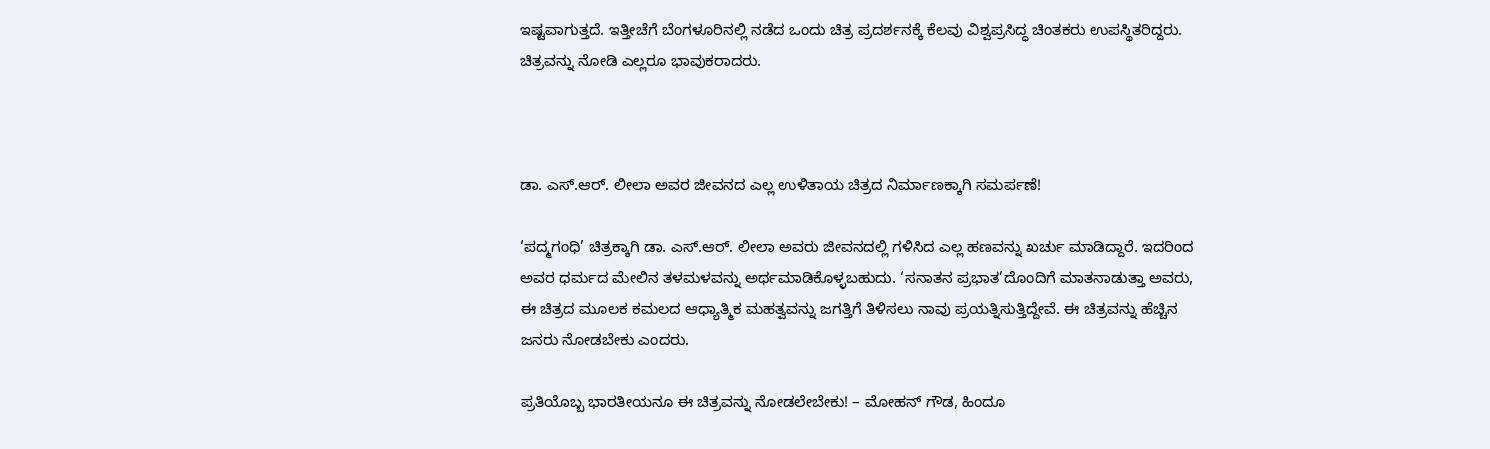ಇಷ್ಟವಾಗುತ್ತದೆ. ಇತ್ತೀಚೆಗೆ ಬೆಂಗಳೂರಿನಲ್ಲಿ ನಡೆದ ಒಂದು ಚಿತ್ರ ಪ್ರದರ್ಶನಕ್ಕೆ ಕೆಲವು ವಿಶ್ವಪ್ರಸಿದ್ಧ ಚಿಂತಕರು ಉಪಸ್ಥಿತರಿದ್ದರು. ಚಿತ್ರವನ್ನು ನೋಡಿ ಎಲ್ಲರೂ ಭಾವುಕರಾದರು.



ಡಾ. ಎಸ್.ಆರ್. ಲೀಲಾ ಅವರ ಜೀವನದ ಎಲ್ಲ ಉಳಿತಾಯ ಚಿತ್ರದ ನಿರ್ಮಾಣಕ್ಕಾಗಿ ಸಮರ್ಪಣೆ!

‘ಪದ್ಮಗಂಧಿ’ ಚಿತ್ರಕ್ಕಾಗಿ ಡಾ. ಎಸ್.ಆರ್. ಲೀಲಾ ಅವರು ಜೀವನದಲ್ಲಿ ಗಳಿಸಿದ ಎಲ್ಲ ಹಣವನ್ನು ಖರ್ಚು ಮಾಡಿದ್ದಾರೆ. ಇದರಿಂದ ಅವರ ಧರ್ಮದ ಮೇಲಿನ ತಳಮಳವನ್ನು ಅರ್ಥಮಾಡಿಕೊಳ್ಳಬಹುದು. ‘ಸನಾತನ ಪ್ರಭಾತ’ದೊಂದಿಗೆ ಮಾತನಾಡುತ್ತಾ ಅವರು, ಈ ಚಿತ್ರದ ಮೂಲಕ ಕಮಲದ ಆಧ್ಯಾತ್ಮಿಕ ಮಹತ್ವವನ್ನು ಜಗತ್ತಿಗೆ ತಿಳಿಸಲು ನಾವು ಪ್ರಯತ್ನಿಸುತ್ತಿದ್ದೇವೆ. ಈ ಚಿತ್ರವನ್ನು ಹೆಚ್ಚಿನ ಜನರು ನೋಡಬೇಕು ಎಂದರು.

ಪ್ರತಿಯೊಬ್ಬ ಭಾರತೀಯನೂ ಈ ಚಿತ್ರವನ್ನು ನೋಡಲೇಬೇಕು! – ಮೋಹನ್ ಗೌಡ, ಹಿಂದೂ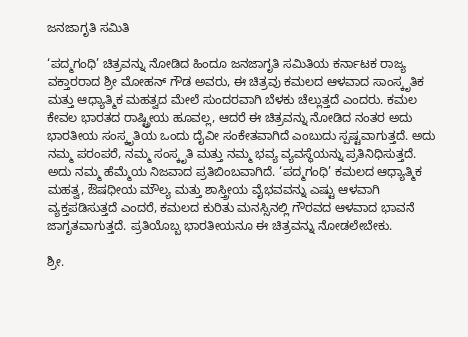ಜನಜಾಗೃತಿ ಸಮಿತಿ

‘ಪದ್ಮಗಂಧಿ’ ಚಿತ್ರವನ್ನು ನೋಡಿದ ಹಿಂದೂ ಜನಜಾಗೃತಿ ಸಮಿತಿಯ ಕರ್ನಾಟಕ ರಾಜ್ಯ ವಕ್ತಾರರಾದ ಶ್ರೀ ಮೋಹನ್ ಗೌಡ ಅವರು, ಈ ಚಿತ್ರವು ಕಮಲದ ಆಳವಾದ ಸಾಂಸ್ಕೃತಿಕ ಮತ್ತು ಆಧ್ಯಾತ್ಮಿಕ ಮಹತ್ವದ ಮೇಲೆ ಸುಂದರವಾಗಿ ಬೆಳಕು ಚೆಲ್ಲುತ್ತದೆ ಎಂದರು. ಕಮಲ ಕೇವಲ ಭಾರತದ ರಾಷ್ಟ್ರೀಯ ಹೂವಲ್ಲ, ಆದರೆ ಈ ಚಿತ್ರವನ್ನು ನೋಡಿದ ನಂತರ ಅದು ಭಾರತೀಯ ಸಂಸ್ಕೃತಿಯ ಒಂದು ದೈವೀ ಸಂಕೇತವಾಗಿದೆ ಎಂಬುದು ಸ್ಪಷ್ಟವಾಗುತ್ತದೆ. ಅದು ನಮ್ಮ ಪರಂಪರೆ, ನಮ್ಮ ಸಂಸ್ಕೃತಿ ಮತ್ತು ನಮ್ಮ ಭವ್ಯ ವ್ಯವಸ್ಥೆಯನ್ನು ಪ್ರತಿನಿಧಿಸುತ್ತದೆ. ಅದು ನಮ್ಮ ಹೆಮ್ಮೆಯ ನಿಜವಾದ ಪ್ರತಿಬಿಂಬವಾಗಿದೆ. ‘ಪದ್ಮಗಂಧಿ’ ಕಮಲದ ಆಧ್ಯಾತ್ಮಿಕ ಮಹತ್ವ, ಔಷಧೀಯ ಮೌಲ್ಯ ಮತ್ತು ಶಾಸ್ತ್ರೀಯ ವೈಭವವನ್ನು ಎಷ್ಟು ಆಳವಾಗಿ ವ್ಯಕ್ತಪಡಿಸುತ್ತದೆ ಎಂದರೆ, ಕಮಲದ ಕುರಿತು ಮನಸ್ಸಿನಲ್ಲಿ ಗೌರವದ ಆಳವಾದ ಭಾವನೆ ಜಾಗೃತವಾಗುತ್ತದೆ. ಪ್ರತಿಯೊಬ್ಬ ಭಾರತೀಯನೂ ಈ ಚಿತ್ರವನ್ನು ನೋಡಲೇಬೇಕು.

ಶ್ರೀ.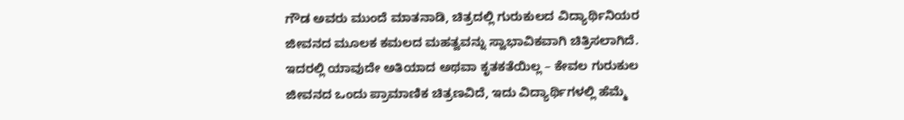ಗೌಡ ಅವರು ಮುಂದೆ ಮಾತನಾಡಿ, ಚಿತ್ರದಲ್ಲಿ ಗುರುಕುಲದ ವಿದ್ಯಾರ್ಥಿನಿಯರ ಜೀವನದ ಮೂಲಕ ಕಮಲದ ಮಹತ್ವವನ್ನು ಸ್ವಾಭಾವಿಕವಾಗಿ ಚಿತ್ರಿಸಲಾಗಿದೆ. ಇದರಲ್ಲಿ ಯಾವುದೇ ಅತಿಯಾದ ಅಥವಾ ಕೃತಕತೆಯಿಲ್ಲ – ಕೇವಲ ಗುರುಕುಲ ಜೀವನದ ಒಂದು ಪ್ರಾಮಾಣಿಕ ಚಿತ್ರಣವಿದೆ, ಇದು ವಿದ್ಯಾರ್ಥಿಗಳಲ್ಲಿ ಹೆಮ್ಮೆ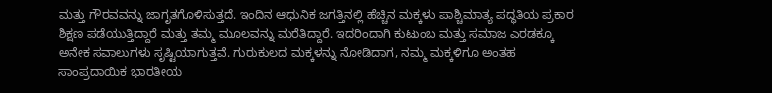ಮತ್ತು ಗೌರವವನ್ನು ಜಾಗೃತಗೊಳಿಸುತ್ತದೆ. ಇಂದಿನ ಆಧುನಿಕ ಜಗತ್ತಿನಲ್ಲಿ ಹೆಚ್ಚಿನ ಮಕ್ಕಳು ಪಾಶ್ಚಿಮಾತ್ಯ ಪದ್ಧತಿಯ ಪ್ರಕಾರ ಶಿಕ್ಷಣ ಪಡೆಯುತ್ತಿದ್ದಾರೆ ಮತ್ತು ತಮ್ಮ ಮೂಲವನ್ನು ಮರೆತಿದ್ದಾರೆ. ಇದರಿಂದಾಗಿ ಕುಟುಂಬ ಮತ್ತು ಸಮಾಜ ಎರಡಕ್ಕೂ ಅನೇಕ ಸವಾಲುಗಳು ಸೃಷ್ಟಿಯಾಗುತ್ತವೆ. ಗುರುಕುಲದ ಮಕ್ಕಳನ್ನು ನೋಡಿದಾಗ, ನಮ್ಮ ಮಕ್ಕಳಿಗೂ ಅಂತಹ ಸಾಂಪ್ರದಾಯಿಕ ಭಾರತೀಯ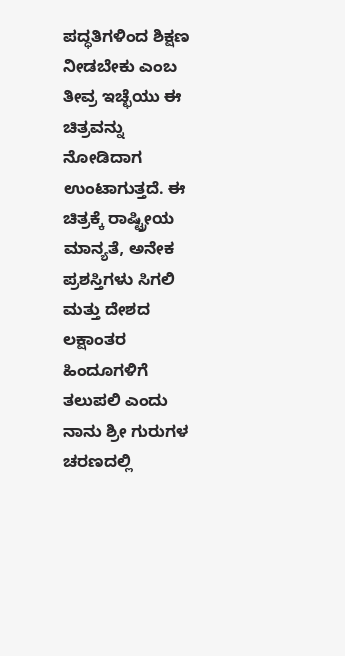ಪದ್ಧತಿಗಳಿಂದ ಶಿಕ್ಷಣ ನೀಡಬೇಕು ಎಂಬ ತೀವ್ರ ಇಚ್ಛೆಯು ಈ ಚಿತ್ರವನ್ನು ನೋಡಿದಾಗ ಉಂಟಾಗುತ್ತದೆ. ಈ ಚಿತ್ರಕ್ಕೆ ರಾಷ್ಟ್ರೀಯ ಮಾನ್ಯತೆ, ಅನೇಕ ಪ್ರಶಸ್ತಿಗಳು ಸಿಗಲಿ ಮತ್ತು ದೇಶದ ಲಕ್ಷಾಂತರ ಹಿಂದೂಗಳಿಗೆ ತಲುಪಲಿ ಎಂದು ನಾನು ಶ್ರೀ ಗುರುಗಳ ಚರಣದಲ್ಲಿ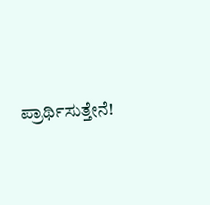ಪ್ರಾರ್ಥಿಸುತ್ತೇನೆ!